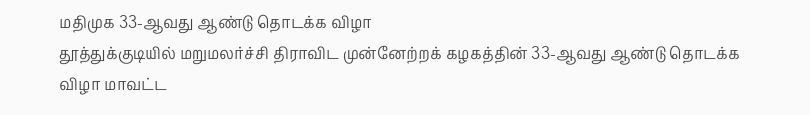மதிமுக 33-ஆவது ஆண்டு தொடக்க விழா
தூத்துக்குடியில் மறுமலர்ச்சி திராவிட முன்னேற்றக் கழகத்தின் 33-ஆவது ஆண்டு தொடக்க விழா மாவட்ட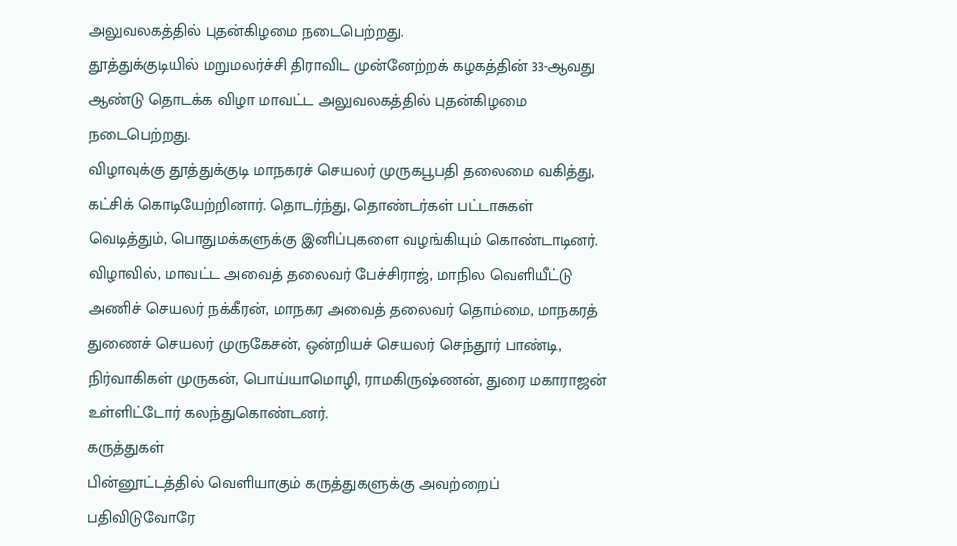அலுவலகத்தில் புதன்கிழமை நடைபெற்றது.
தூத்துக்குடியில் மறுமலர்ச்சி திராவிட முன்னேற்றக் கழகத்தின் 33-ஆவது ஆண்டு தொடக்க விழா மாவட்ட அலுவலகத்தில் புதன்கிழமை நடைபெற்றது.
விழாவுக்கு தூத்துக்குடி மாநகரச் செயலர் முருகபூபதி தலைமை வகித்து, கட்சிக் கொடியேற்றினார். தொடர்ந்து, தொண்டர்கள் பட்டாசுகள் வெடித்தும், பொதுமக்களுக்கு இனிப்புகளை வழங்கியும் கொண்டாடினர். விழாவில், மாவட்ட அவைத் தலைவர் பேச்சிராஜ், மாநில வெளியீட்டு அணிச் செயலர் நக்கீரன், மாநகர அவைத் தலைவர் தொம்மை, மாநகரத் துணைச் செயலர் முருகேசன், ஒன்றியச் செயலர் செந்தூர் பாண்டி, நிர்வாகிகள் முருகன், பொய்யாமொழி, ராமகிருஷ்ணன், துரை மகாராஜன் உள்ளிட்டோர் கலந்துகொண்டனர்.
கருத்துகள்
பின்னூட்டத்தில் வெளியாகும் கருத்துகளுக்கு அவற்றைப் பதிவிடுவோரே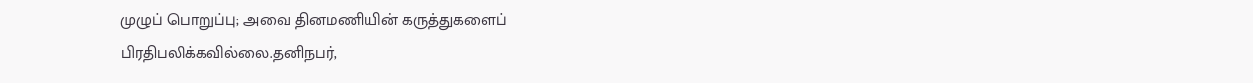முழுப் பொறுப்பு; அவை தினமணியின் கருத்துகளைப் பிரதிபலிக்கவில்லை.தனிநபர்,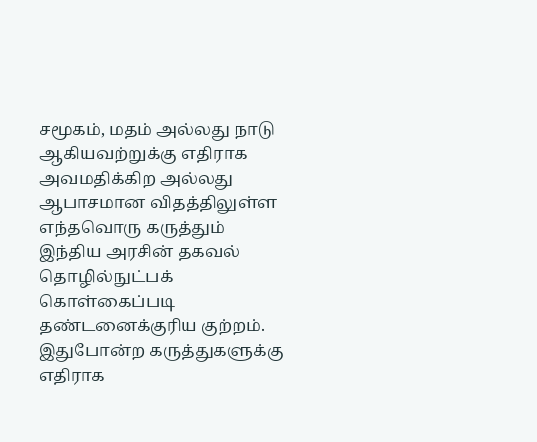சமூகம், மதம் அல்லது நாடு ஆகியவற்றுக்கு எதிராக அவமதிக்கிற அல்லது ஆபாசமான விதத்திலுள்ள எந்தவொரு கருத்தும் இந்திய அரசின் தகவல் தொழில்நுட்பக் கொள்கைப்படி தண்டனைக்குரிய குற்றம். இதுபோன்ற கருத்துகளுக்கு எதிராக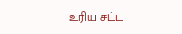உரிய சட்ட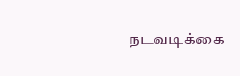நடவடிக்கை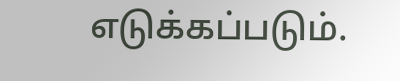எடுக்கப்படும்.